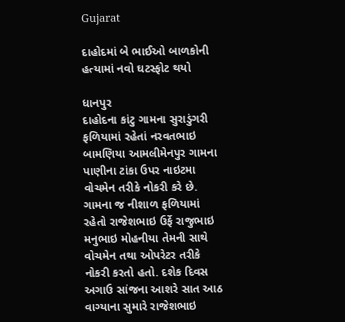Gujarat

દાહોદમાં બે ભાઈઓ બાળકોની હત્યામાં નવો ઘટસ્ફોટ થયો

ધાનપુર
દાહોદના કાંટુ ગામના સુરાડુંગરી ફળિયામાં રહેતાં નરવતભાઇ બામણિયા આમલીમેનપુર ગામના પાણીના ટાંકા ઉપર નાઇટમા વોચમેન તરીકે નોકરી કરે છે. ગામના જ નીશાળ ફળિયામાં રહેતો રાજેશભાઇ ઉર્ફે રાજુભાઇ મનુભાઇ મોહનીયા તેમની સાથે વોચમેન તથા ઓપરેટર તરીકે નોકરી કરતો હતો. દશેક દિવસ અગાઉ સાંજના આશરે સાત આઠ વાગ્યાના સુમારે રાજેશભાઇ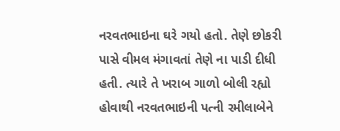નરવતભાઇના ઘરે ગયો હતો. તેણે છોકરી પાસે વીમલ મંગાવતાં તેણે ના પાડી દીધી હતી. ત્યારે તે ખરાબ ગાળો બોલી રહ્યો હોવાથી નરવતભાઇની પત્ની રમીલાબેને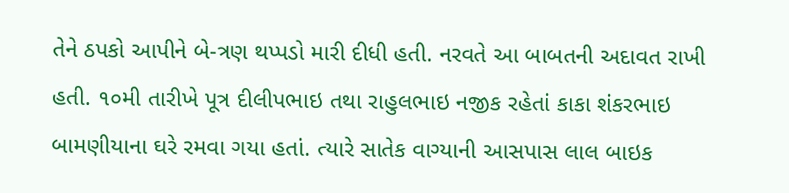તેને ઠપકો આપીને બે-ત્રણ થપ્પડો મારી દીધી હતી. નરવતે આ બાબતની અદાવત રાખી હતી. ૧૦મી તારીખે પૂત્ર દીલીપભાઇ તથા રાહુલભાઇ નજીક રહેતાં કાકા શંકરભાઇ બામણીયાના ઘરે રમવા ગયા હતાં. ત્યારે સાતેક વાગ્યાની આસપાસ લાલ બાઇક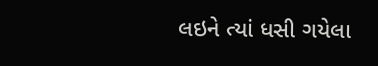લઇને ત્યાં ધસી ગયેલા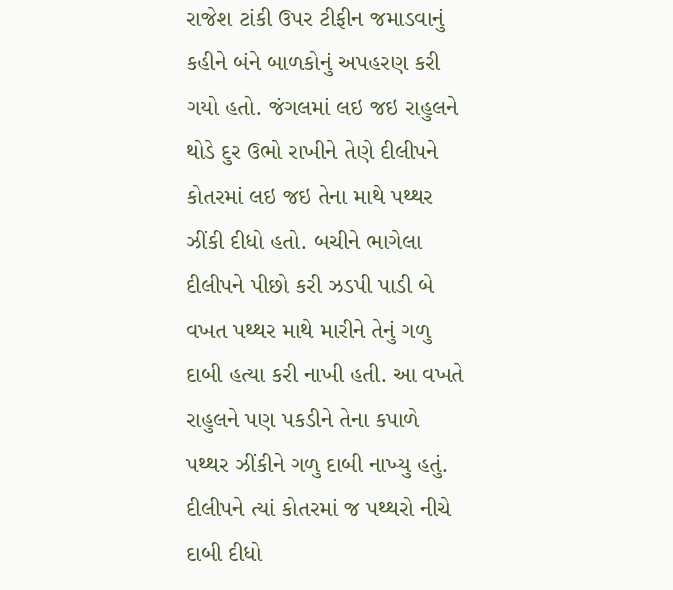રાજેશ ટાંકી ઉપર ટીફીન જમાડવાનું કહીને બંને બાળકોનું અપહરણ કરી ગયો હતો. જંગલમાં લઇ જઇ રાહુલને થોડે દુર ઉભો રાખીને તેણે દીલીપને કોતરમાં લઇ જઇ તેના માથે પથ્થર ઝીંકી દીધો હતો. બચીને ભાગેલા દીલીપને પીછો કરી ઝડપી પાડી બે વખત પથ્થર માથે મારીને તેનું ગળુ દાબી હત્યા કરી નાખી હતી. આ વખતે રાહુલને પણ પકડીને તેના કપાળે પથ્થર ઝીંકીને ગળુ દાબી નાખ્યુ હતું. દીલીપને ત્યાં કોતરમાં જ પથ્થરો નીચે દાબી દીધો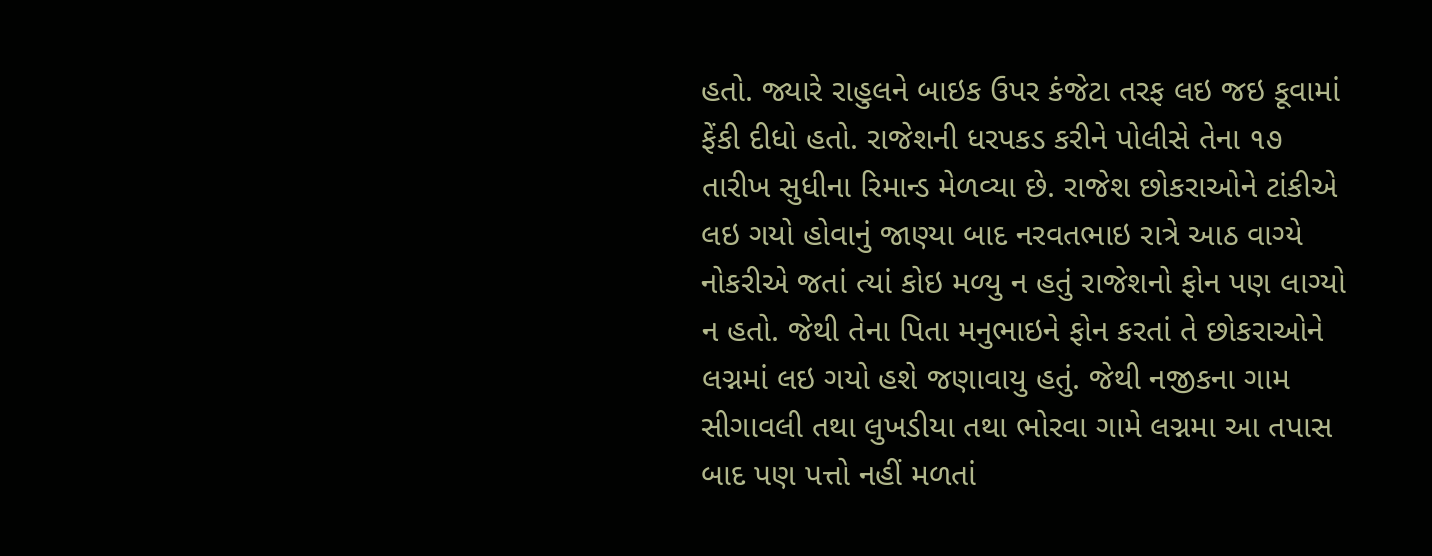હતો. જ્યારે રાહુલને બાઇક ઉપર કંજેટા તરફ લઇ જઇ કૂવામાં ફેંકી દીધો હતો. રાજેશની ધરપકડ કરીને પોલીસે તેના ૧૭ તારીખ સુધીના રિમાન્ડ મેળવ્યા છે. રાજેશ છોકરાઓને ટાંકીએ લઇ ગયો હોવાનું જાણ્યા બાદ નરવતભાઇ રાત્રે આઠ વાગ્યે નોકરીએ જતાં ત્યાં કોઇ મળ્યુ ન હતું રાજેશનો ફોન પણ લાગ્યો ન હતો. જેથી તેના પિતા મનુભાઇને ફોન કરતાં તે છોકરાઓને લગ્નમાં લઇ ગયો હશે જણાવાયુ હતું. જેથી નજીકના ગામ સીગાવલી તથા લુખડીયા તથા ભોરવા ગામે લગ્નમા આ તપાસ બાદ પણ પત્તો નહીં મળતાં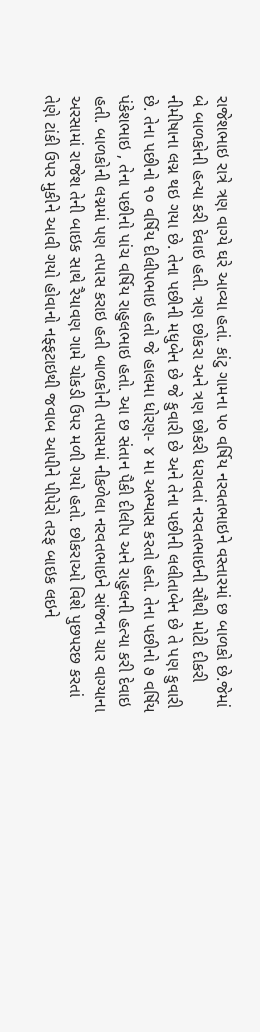રાજેશભાઇ રાત્રે ત્રણ વાગ્યે ઘરે આવ્યા હતાં. કાંટુ ગામના ૫૦ વર્ષિય નરવતભાઇને વસ્તારમાં છ બાળકો છે.જેમાં બે બાળકોની હત્યા કરી દેવાઇ હતી. ત્રણ છોકરા અને ત્રણ છોકરી ધરાવતાં નરવતભાઇની સૌથી મોટી દીકરી નીમીષાના લગ્ન થઇ ગયા છે. તેના પછીની મધુબેન છે જે કુવારી છે અને તેના પછીની લલીતાબેન છે તે પણ કુવારી છે. તેના પછીનો ૧૦ વર્ષિય દીલીપભાઇ હતો જે હાલમા ધોરણ- ૪ મા અભ્યાસ કરતો હતો. તેના પછીનો ૭ વર્ષિય પંકેશભાઇ , તેના પછીનો પાંચ વર્ષિય રાહુલભાઇ હતો. આ છ સંતાન પૈકી દીલીપ અને રાહુલની હત્યા કરી દેવાઇ હતી. બાળકોની લગ્નમાં પણ તપાસ કરાઇ હતી બાળકોની તપાસમાં નીકળેલા નરવતભાઇને સાંજના ચાર વાગ્યાના અરસામાં રાજેશ તેની બાઇક સાથે રૈયાવણ ગામે ચોકડી ઉપર મળી ગયો હતો. છોકરાઓ વિશે પુછપરછ કરતાં તેણે ટાંકી ઉપર મુકીને આવી ગયો હોવાનો નફ્ફટાઇથી જવાબ આપીને પીપેરો તરફ બાઇક લઇને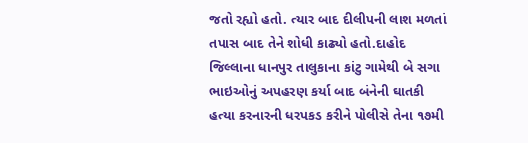જતો રહ્યો હતો. ત્યાર બાદ દીલીપની લાશ મળતાં તપાસ બાદ તેને શોધી કાઢ્યો હતો.દાહોદ જિલ્લાના ધાનપુર તાલુકાના કાંટુ ગામેથી બે સગા ભાઇઓનું અપહરણ કર્યા બાદ બંનેની ઘાતકી હત્યા કરનારની ધરપકડ કરીને પોલીસે તેના ૧૭મી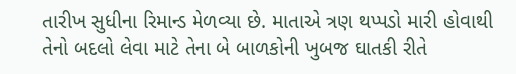તારીખ સુધીના રિમાન્ડ મેળવ્યા છે. માતાએ ત્રણ થપ્પડો મારી હોવાથી તેનો બદલો લેવા માટે તેના બે બાળકોની ખુબજ ઘાતકી રીતે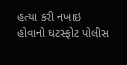હત્યા કરી નખાઇ હોવાનો ઘટસ્ફોટ પોલીસ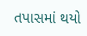તપાસમાં થયો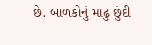છે. બાળકોનું માઢુ છુંદી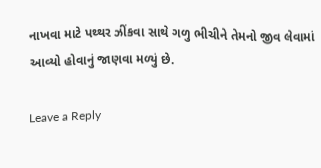નાખવા માટે પથ્થર ઝીંકવા સાથે ગળુ ભીચીને તેમનો જીવ લેવામાં આવ્યો હોવાનું જાણવા મળ્યું છે.

Leave a Reply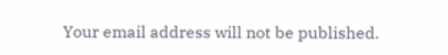Your email address will not be published.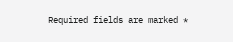Required fields are marked *